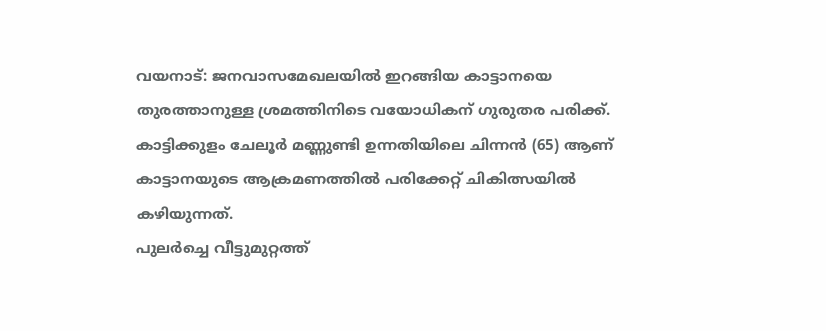വയനാട്: ജനവാസമേഖലയിൽ ഇറങ്ങിയ കാട്ടാനയെ തുരത്താനുള്ള ശ്രമത്തിനിടെ വയോധികന് ഗുരുതര പരിക്ക്. കാട്ടിക്കുളം ചേലൂർ മണ്ണുണ്ടി ഉന്നതിയിലെ ചിന്നൻ (65) ആണ് കാട്ടാനയുടെ ആക്രമണത്തിൽ പരിക്കേറ്റ് ചികിത്സയിൽ കഴിയുന്നത്.
പുലർച്ചെ വീട്ടുമുറ്റത്ത്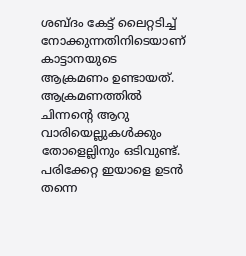ശബ്ദം കേട്ട് ലൈറ്റടിച്ച് നോക്കുന്നതിനിടെയാണ് കാട്ടാനയുടെ ആക്രമണം ഉണ്ടായത്. ആക്രമണത്തിൽ ചിന്നന്റെ ആറു വാരിയെല്ലുകൾക്കും തോളെല്ലിനും ഒടിവുണ്ട്. പരിക്കേറ്റ ഇയാളെ ഉടൻ തന്നെ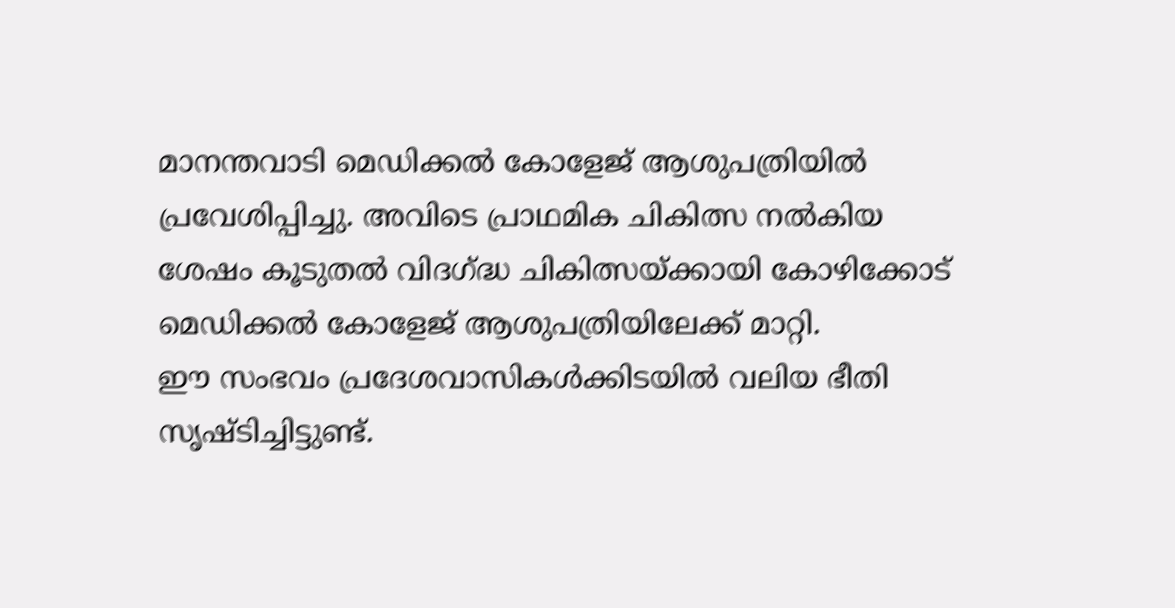മാനന്തവാടി മെഡിക്കൽ കോളേജ് ആശുപത്രിയിൽ പ്രവേശിപ്പിച്ചു. അവിടെ പ്രാഥമിക ചികിത്സ നൽകിയ ശേഷം കൂടുതൽ വിദഗ്ദ്ധ ചികിത്സയ്ക്കായി കോഴിക്കോട് മെഡിക്കൽ കോളേജ് ആശുപത്രിയിലേക്ക് മാറ്റി.
ഈ സംഭവം പ്രദേശവാസികൾക്കിടയിൽ വലിയ ഭീതി സൃഷ്ടിച്ചിട്ടുണ്ട്.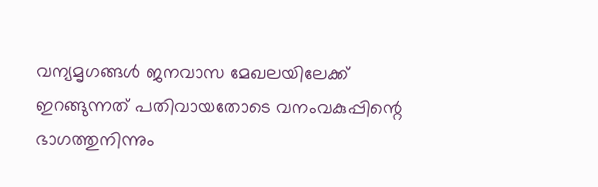വന്യമൃഗങ്ങൾ ജനവാസ മേഖലയിലേക്ക് ഇറങ്ങുന്നത് പതിവായതോടെ വനംവകുപ്പിന്റെ ഭാഗത്തുനിന്നും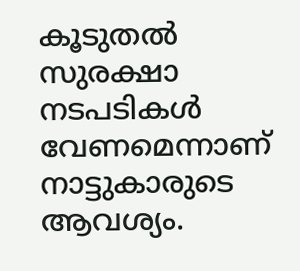കൂടുതൽ സുരക്ഷാ നടപടികൾ വേണമെന്നാണ് നാട്ടുകാരുടെ ആവശ്യം.